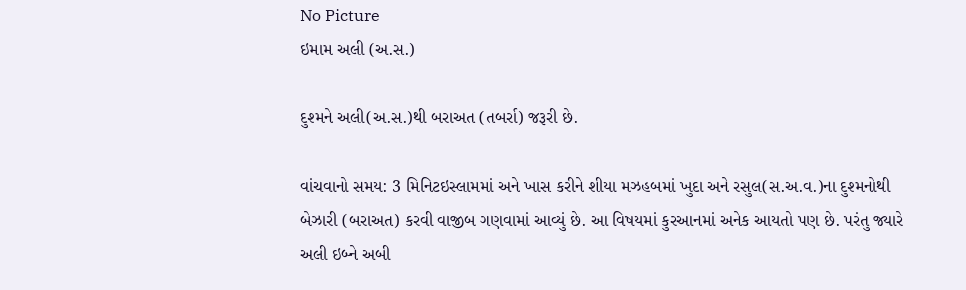No Picture
ઇમામ અલી (અ.સ.)

દુશ્મને અલી(અ.સ.)થી બરાઅત (તબર્રા) જરૂરી છે.

વાંચવાનો સમય: 3 મિનિટઇસ્લામમાં અને ખાસ કરીને શીયા મઝહબમાં ખુદા અને રસુલ(સ.અ.વ.)ના દુશ્મનોથી બેઝારી (બરાઅત) કરવી વાજીબ ગણવામાં આવ્યું છે. આ વિષયમાં કુરઆનમાં અનેક આયતો પણ છે. પરંતુ જ્યારે અલી ઇબ્ને અબી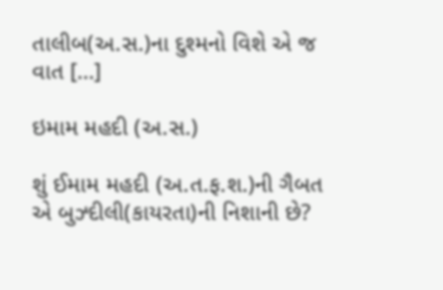તાલીબ(અ.સ.)ના દુશ્મનો વિશે એ જ વાત […]

ઇમામ મહદી (અ.સ.)

શું ઈમામ મહદી (અ.ત.ફ.શ.)ની ગૈબત એ બુઝ્દીલી(કાયરતા)ની નિશાની છે?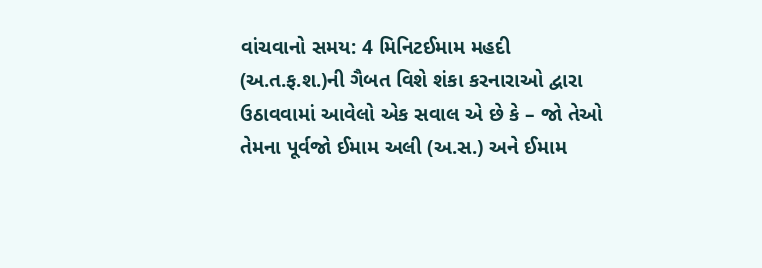વાંચવાનો સમય: 4 મિનિટઈમામ મહદી (અ.ત.ફ.શ.)ની ગૈબત વિશે શંકા કરનારાઓ દ્વારા ઉઠાવવામાં આવેલો એક સવાલ એ છે કે – જો તેઓ તેમના પૂર્વજો ઈમામ અલી (અ.સ.) અને ઈમામ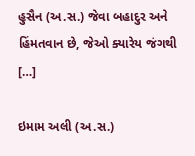હુસૈન (અ.સ.) જેવા બહાદુર અને હિંમતવાન છે, જેઓ ક્યારેય જંગથી […]

ઇમામ અલી (અ.સ.)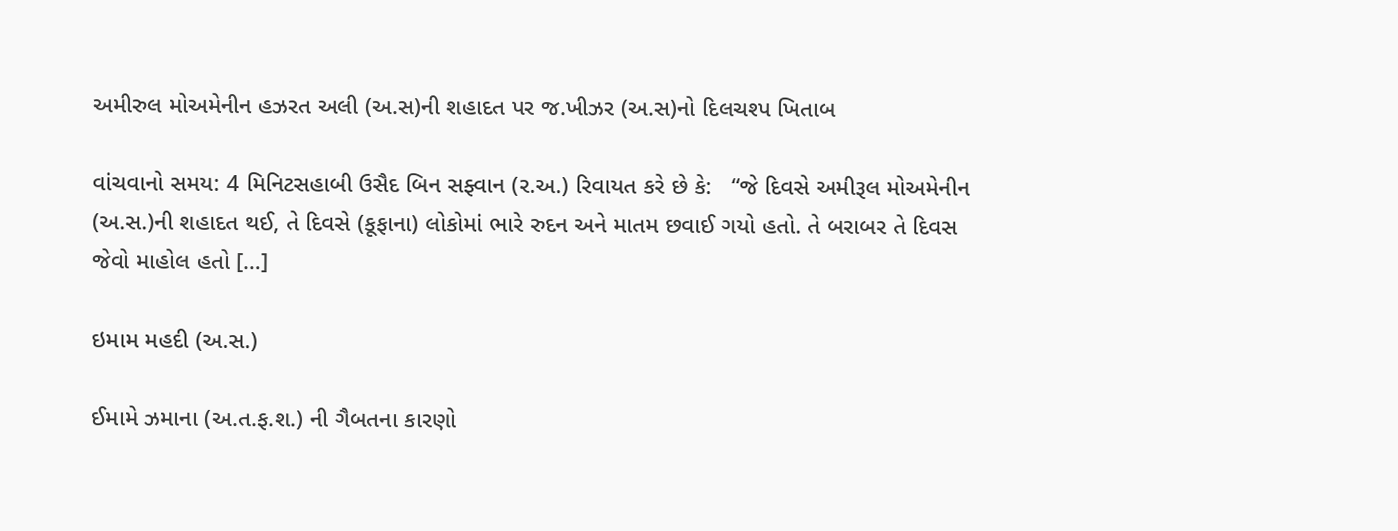અમીરુલ મોઅમેનીન હઝરત અલી (અ.સ)ની શહાદત પર જ.ખીઝર (અ.સ)નો દિલચશ્પ ખિતાબ

વાંચવાનો સમય: 4 મિનિટસહાબી ઉસૈદ બિન સફ્વાન (ર.અ.) રિવાયત કરે છે કે:   “જે દિવસે અમીરૂલ મોઅમેનીન (અ.સ.)ની શહાદત થઈ, તે દિવસે (કૂફાના) લોકોમાં ભારે રુદન અને માતમ છવાઈ ગયો હતો. તે બરાબર તે દિવસ જેવો માહોલ હતો […]

ઇમામ મહદી (અ.સ.)

ઈમામે ઝમાના (અ.ત.ફ.શ.) ની ગૈબતના કારણો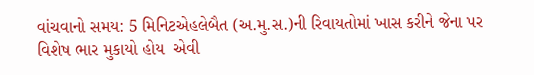વાંચવાનો સમય: 5 મિનિટએહલેબૈત (અ.મુ.સ.)ની રિવાયતોમાં ખાસ કરીને જેના પર વિશેષ ભાર મુકાયો હોય  એવી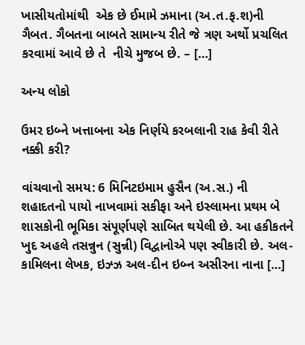ખાસીયતોમાંથી  એક છે ઈમામે ઝમાના (અ.ત.ફ.શ)ની ગૈબત. ગૈબતના બાબતે સામાન્ય રીતે જે ત્રણ અર્થો પ્રચલિત કરવામાં આવે છે તે  નીચે મુજબ છે. – […]

અન્ય લોકો

ઉમર ઇબ્ને ખત્તાબના એક નિર્ણયે કરબલાની રાહ કેવી રીતે નક્કી કરી?

વાંચવાનો સમય: 6 મિનિટઇમામ હુસૈન (અ.સ.) ની શહાદતનો પાયો નાખવામાં સકીફા અને ઇસ્લામના પ્રથમ બે શાસકોની ભૂમિકા સંપૂર્ણપણે સાબિત થયેલી છે. આ હકીકતને ખુદ અહલે તસન્નુન (સુન્ની) વિદ્વાનોએ પણ સ્વીકારી છે. અલ-કામિલના લેખક, ઇઝ્ઝ અલ-દીન ઇબ્ન અસીરના નાના […]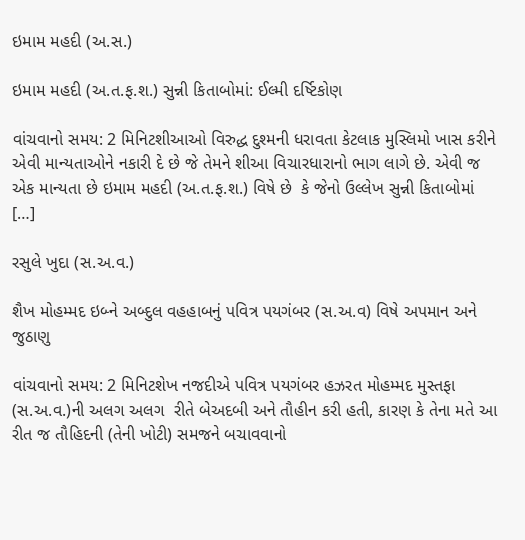ઇમામ મહદી (અ.સ.)

ઇમામ મહદી (અ.ત.ફ.શ.) સુન્ની કિતાબોમાં: ઈલ્મી દર્ષ્ટિકોણ

વાંચવાનો સમય: 2 મિનિટશીઆઓ વિરુદ્ધ દુશ્મની ધરાવતા કેટલાક મુસ્લિમો ખાસ કરીને એવી માન્યતાઓને નકારી દે છે જે તેમને શીઆ વિચારધારાનો ભાગ લાગે છે. એવી જ એક માન્યતા છે ઇમામ મહદી (અ.ત.ફ.શ.) વિષે છે  કે જેનો ઉલ્લેખ સુન્ની કિતાબોમાં […]

રસુલે ખુદા (સ.અ.વ.)

શૈખ મોહમ્મદ ઇબ્ને અબ્દુલ વહહાબનું પવિત્ર પયગંબર (સ.અ.વ) વિષે અપમાન અને જુઠાણુ

વાંચવાનો સમય: 2 મિનિટશેખ નજદીએ પવિત્ર પયગંબર હઝરત મોહમ્મદ મુસ્તફા (સ.અ.વ.)ની અલગ અલગ  રીતે બેઅદબી અને તૌહીન કરી હતી, કારણ કે તેના મતે આ રીત જ તૌહિદની (તેની ખોટી) સમજને બચાવવાનો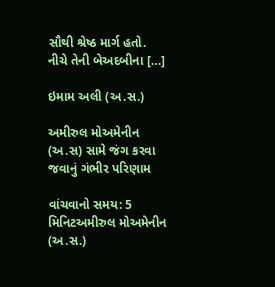સૌથી શ્રેષ્ઠ માર્ગ હતો. નીચે તેની બેઅદબીના […]

ઇમામ અલી (અ.સ.)

અમીરુલ મોઅમેનીન (અ.સ) સામે જંગ કરવા જવાનું ગંભીર પરિણામ

વાંચવાનો સમય: 5 મિનિટઅમીરુલ મોઅમેનીન (અ.સ.)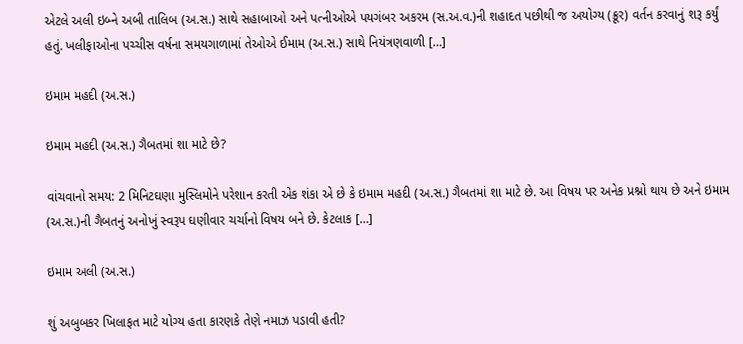એટલે અલી ઇબ્ને અબી તાલિબ (અ.સ.) સાથે સહાબાઓ અને પત્નીઓએ પયગંબર અકરમ (સ.અ.વ.)ની શહાદત પછીથી જ અયોગ્ય (ક્રૂર) વર્તન કરવાનું શરૂ કર્યું હતું. ખલીફાઓના પચ્ચીસ વર્ષના સમયગાળામાં તેઓએ ઈમામ (અ.સ.) સાથે નિયંત્રણવાળી […]

ઇમામ મહદી (અ.સ.)

ઇમામ મહદી (અ.સ.) ગૈબતમાં શા માટે છે?

વાંચવાનો સમય: 2 મિનિટઘણા મુસ્લિમોને પરેશાન કરતી એક શંકા એ છે કે ઇમામ મહદી (અ.સ.) ગૈબતમાં શા માટે છે. આ વિષય પર અનેક પ્રશ્નો થાય છે અને ઇમામ (અ.સ.)ની ગૈબતનું અનોખું સ્વરૂપ ઘણીવાર ચર્ચાનો વિષય બને છે. કેટલાક […]

ઇમામ અલી (અ.સ.)

શું અબુબકર ખિલાફત માટે યોગ્ય હતા કારણકે તેણે નમાઝ પડાવી હતી?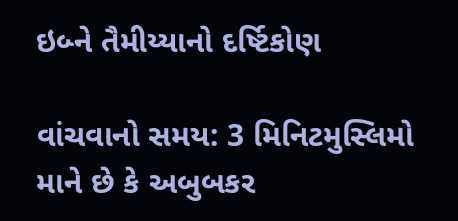ઇબ્ને તૈમીય્યાનો દર્ષ્ટિકોણ

વાંચવાનો સમય: 3 મિનિટમુસ્લિમો માને છે કે અબુબકર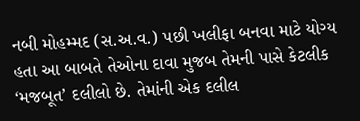નબી મોહમ્મદ (સ.અ.વ.) પછી ખલીફા બનવા માટે યોગ્ય હતા આ બાબતે તેઓના દાવા મુજબ તેમની પાસે કેટલીક ‘મજબૂત’ દલીલો છે. તેમાંની એક દલીલ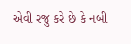એવી રજુ કરે છે કે નબી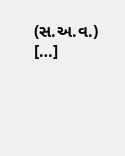(સ.અ.વ.) […]